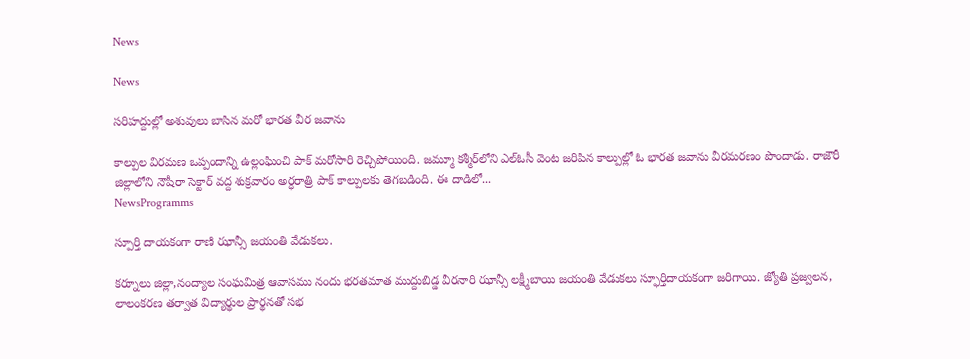News

News

సరిహద్దుల్లో అశువులు బాసిన మరో భారత వీర జవాను

కాల్పుల విరమణ ఒప్పందాన్ని ఉల్లంఘించి పాక్‌ మరోసారి రెచ్చిపోయింది. జమ్మూ కశ్మీర్‌లోని ఎల్‌ఓసీ వెంట జరిపిన కాల్పుల్లో ఓ భారత జవాను వీరమరణం పొందాడు. రాజౌరీ జిల్లాలోని నౌషీరా సెక్టార్‌ వద్ద శుక్రవారం అర్ధరాత్రి పాక్‌ కాల్పులకు తెగబడింది. ఈ దాడిలో...
NewsProgramms

స్పూర్తి దాయకంగా రాణి ఝాన్సీ జయంతి వేడుకలు.

కర్నూలు జిల్లా,నంద్యాల సంఘమిత్ర ఆవాసము నందు భరతమాత ముద్దుబిడ్డ వీరనారి ఝాన్సీ లక్ష్మీబాయి జయంతి వేడుకలు స్ఫూర్తిదాయకంగా జరిగాయి. జ్యోతి ప్రజ్వలన, లాలంకరణ తర్వాత విద్యార్థుల ప్రార్థనతో సభ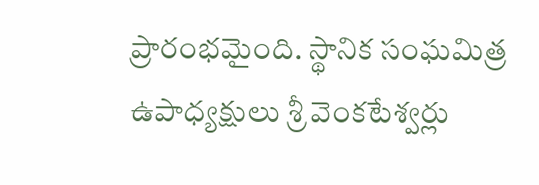ప్రారంభమైంది. స్థానిక సంఘమిత్ర  ఉపాధ్యక్షులు శ్రీ వెంకటేశ్వర్లు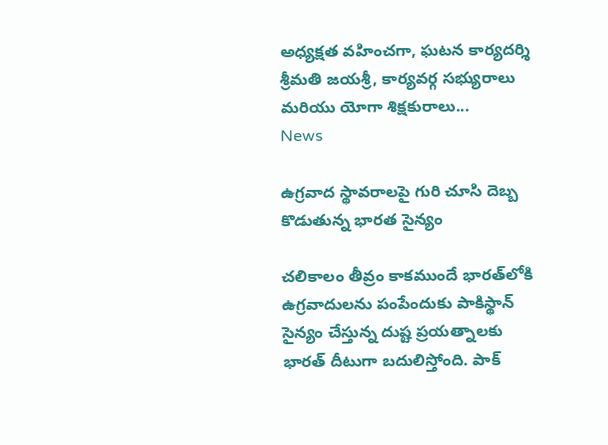అధ్యక్షత వహించగా, ఘటన కార్యదర్శి శ్రీమతి జయశ్రీ, కార్యవర్గ సభ్యురాలు మరియు యోగా శిక్షకురాలు...
News

ఉగ్రవాద స్థావరాలపై గురి చూసి దెబ్బ కొడుతున్న భారత సైన్యం

చలికాలం తీవ్రం కాకముందే భారత్‌లోకి ఉగ్రవాదులను పంపేందుకు పాకిస్థాన్‌ సైన్యం చేస్తున్న దుష్ట ప్రయత్నాలకు భారత్‌ దీటుగా బదులిస్తోంది. పాక్‌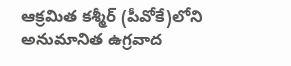ఆక్రమిత కశ్మీర్‌ (పీవోకే)లోని అనుమానిత ఉగ్రవాద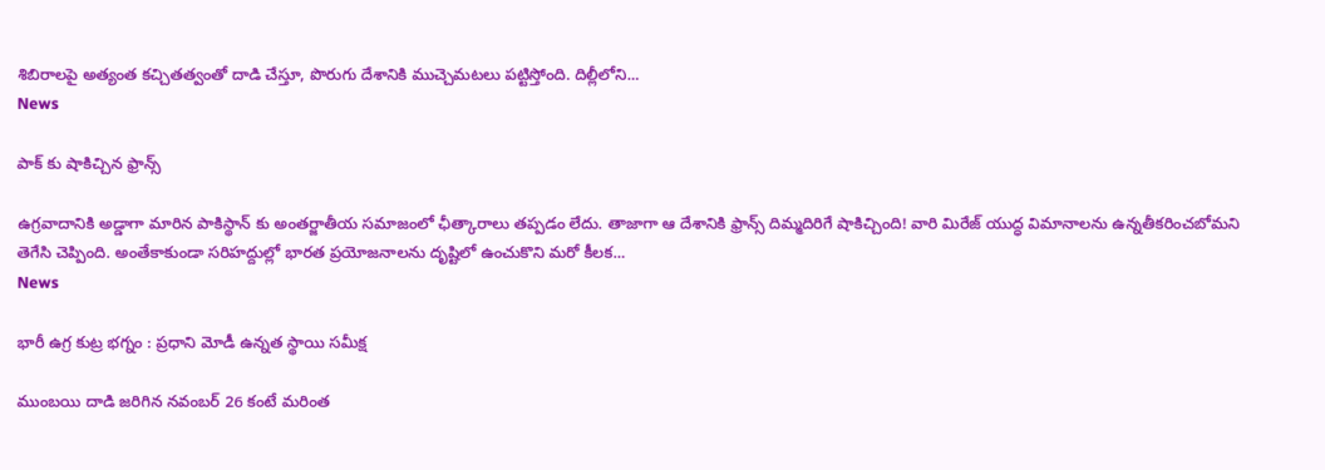శిబిరాలపై అత్యంత కచ్చితత్వంతో దాడి చేస్తూ, పొరుగు దేశానికి ముచ్చెమటలు పట్టిస్తోంది. దిల్లీలోని...
News

పాక్ కు షాకిచ్చిన ఫ్రాన్స్

ఉగ్రవాదానికి అడ్డాగా మారిన పాకిస్థాన్ ‌కు అంతర్జాతీయ సమాజంలో ఛీత్కారాలు తప్పడం లేదు. తాజాగా ఆ దేశానికి ఫ్రాన్స్‌ దిమ్మదిరిగే షాకిచ్చింది! వారి మిరేజ్‌ యుద్ధ విమానాలను ఉన్నతీకరించబోమని తెగేసి చెప్పింది. అంతేకాకుండా సరిహద్దుల్లో భారత ప్రయోజనాలను దృష్టిలో ఉంచుకొని మరో కీలక...
News

భారీ ఉగ్ర కుట్ర భగ్నం : ప్రధాని మోడీ ఉన్నత స్థాయి సమీక్ష

ముంబయి దాడి జరిగిన నవంబర్‌ 26 కంటే మరింత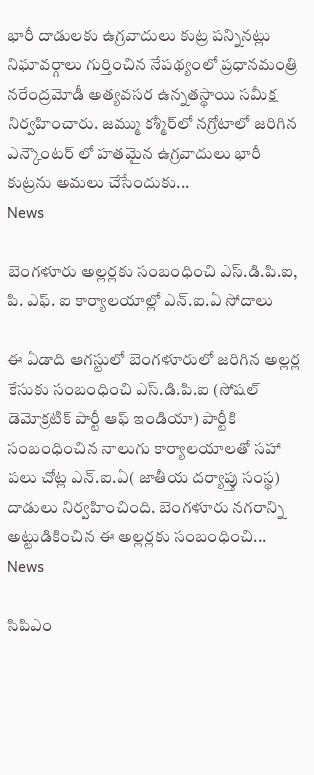భారీ దాడులకు ఉగ్రవాదులు కుట్ర పన్నినట్లు నిఘావర్గాలు గుర్తించిన నేపథ్యంలో ప్రధానమంత్రి నరేంద్రమోడీ అత్యవసర ఉన్నతస్థాయి సమీక్ష నిర్వహించారు. జమ్ము కశ్మీర్‌లో నగ్రోటాలో జరిగిన ఎన్కౌంటర్ లో హతమైన ఉగ్రవాదులు భారీ కుట్రను అమలు చేసేందుకు...
News

బెంగళూరు అల్లర్లకు సంబంధించి ఎస్.డి.పి.ఐ, పి. ఎఫ్. ఐ కార్యాలయాల్లో ఎన్.ఐ.ఏ సోదాలు

ఈ ఏడాది ఆగస్టులో బెంగళూరులో జరిగిన అల్లర్ల కేసుకు సంబంధించి ఎస్.డి.పి.ఐ (సోషల్ డెమోక్రటిక్ పార్టీ ఆఫ్ ఇండియా) పార్టీకి సంబంధించిన నాలుగు కార్యాలయాలతో సహా పలు చోట్ల ఎన్‌.ఐ.ఏ( జాతీయ దర్యాప్తు సంస్థ) దాడులు నిర్వహించింది. బెంగళూరు నగరాన్ని అట్టుడికించిన ఈ అల్లర్లకు సంబంధించి...
News

సిపిఎం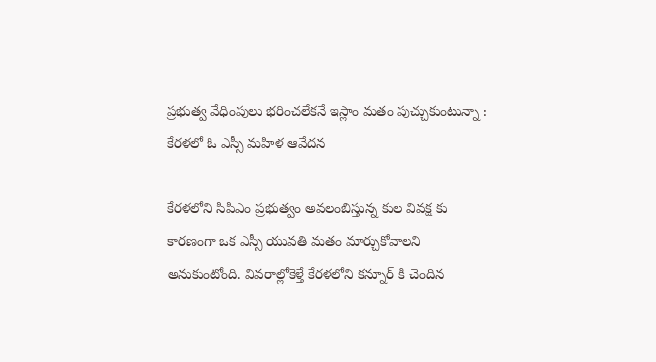ప్రభుత్వ వేధింపులు భరించలేకనే ఇస్లాం మతం పుచ్చుకుంటున్నా : కేరళలో ఓ ఎస్సీ మహిళ ఆవేదన

కేరళలోని సిపిఎం ప్రభుత్వం అవలంబిస్తున్న కుల వివక్ష కు కారణంగా ఒక ఎస్సీ యువతి మతం మార్చుకోవాలని అనుకుంటోంది. వివరాల్లోకెళ్తే కేరళలోని కన్నూర్ కి చెందిన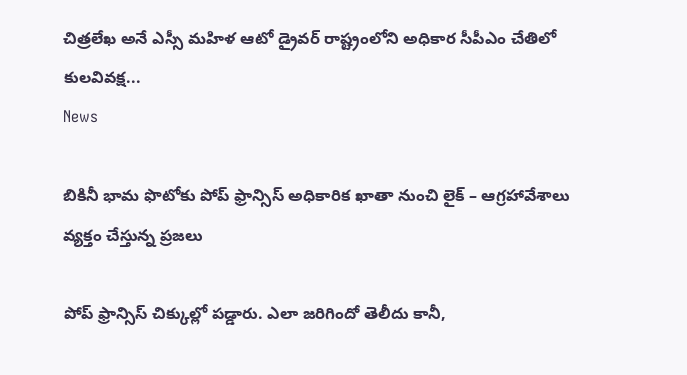చిత్రలేఖ అనే ఎస్సీ మహిళ ఆటో డ్రైవర్ రాష్ట్రంలోని అధికార సీపీఎం చేతిలో కులవివక్ష...
News

బికినీ భామ ఫొటోకు పోప్ ఫ్రాన్సిస్ అధికారిక ఖాతా నుంచి లైక్ – ఆగ్రహావేశాలు వ్యక్తం చేస్తున్న ప్రజలు

పోప్‌ ఫ్రాన్సిస్ చిక్కుల్లో పడ్డారు. ఎలా జరిగిందో తెలీదు కానీ,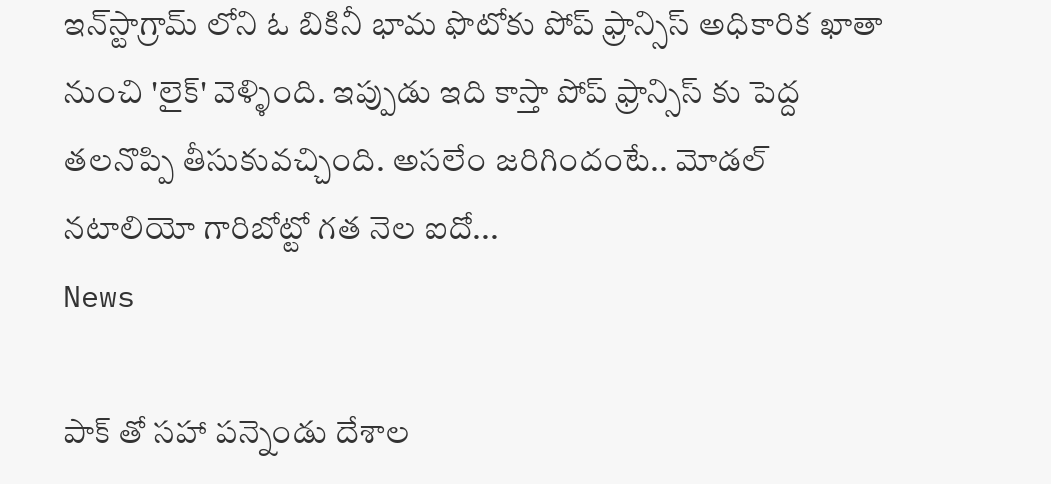ఇన్‌స్టాగ్రామ్‌ లోని ఓ బికినీ భామ ఫొటోకు పోప్ ఫ్రాన్సిస్ అధికారిక ఖాతా నుంచి 'లైక్' వెళ్ళింది. ఇప్పుడు ఇది కాస్తా పోప్ ఫ్రాన్సిస్ కు పెద్ద తలనొప్పి తీసుకువచ్చింది. అసలేం జరిగిందంటే.. మోడల్‌ నటాలియో గారిబోట్టో గత నెల ఐదో...
News

పాక్ తో సహా పన్నెండు దేశాల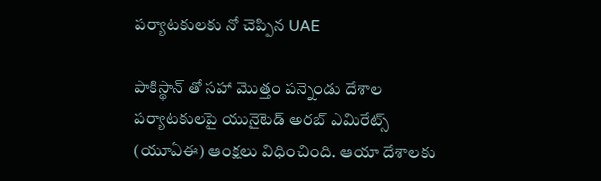పర్యాటకులకు నో చెప్పిన UAE

పాకిస్థాన్ ‌తో సహా మొత్తం పన్నెండు దేశాల పర్యాటకులపై యునైటెడ్‌ అరబ్‌ ఎమిరేట్స్‌ (యూఏఈ) ఆంక్షలు విధించింది. ఆయా దేశాలకు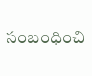సంబంధించి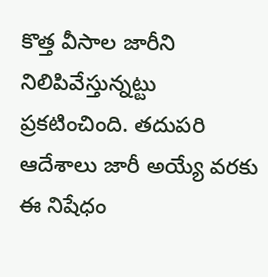కొత్త వీసాల జారీని నిలిపివేస్తున్నట్టు ప్రకటించింది. తదుపరి ఆదేశాలు జారీ అయ్యే వరకు ఈ నిషేధం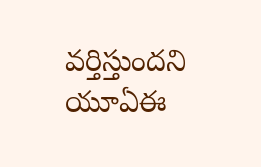వర్తిస్తుందని యూఏఈ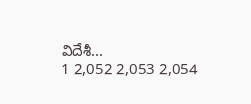విదేశీ...
1 2,052 2,053 2,054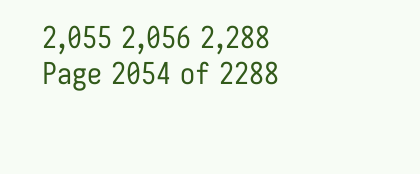2,055 2,056 2,288
Page 2054 of 2288